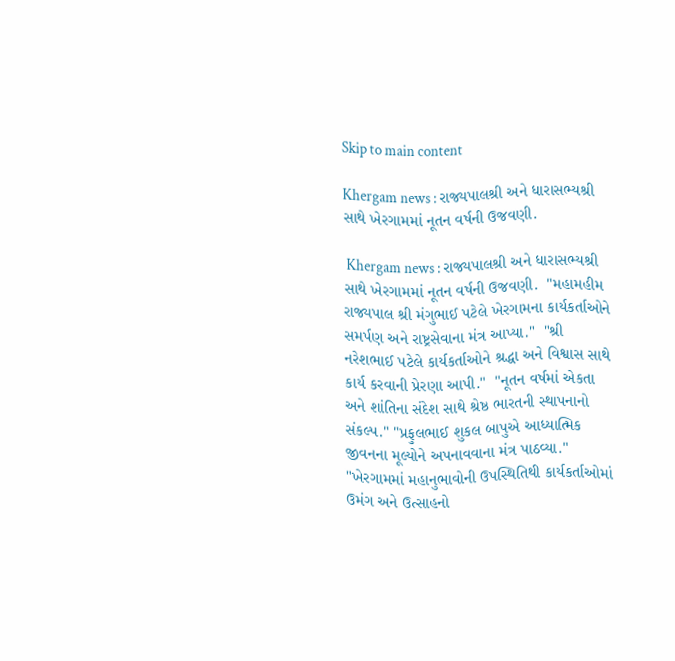Skip to main content

Khergam news : રાજ્યપાલશ્રી અને ધારાસભ્યશ્રી સાથે ખેરગામમાં નૂતન વર્ષની ઉજવણી.

 Khergam news : રાજ્યપાલશ્રી અને ધારાસભ્યશ્રી સાથે ખેરગામમાં નૂતન વર્ષની ઉજવણી.  "મહામહીમ રાજ્યપાલ શ્રી મંગુભાઈ પટેલે ખેરગામના કાર્યકર્તાઓને સમર્પણ અને રાષ્ટ્રસેવાના મંત્ર આપ્યા."  "શ્રી નરેશભાઈ પટેલે કાર્યકર્તાઓને શ્રદ્ધા અને વિશ્વાસ સાથે કાર્ય કરવાની પ્રેરણા આપી."  "નૂતન વર્ષમાં એકતા અને શાંતિના સંદેશ સાથે શ્રેષ્ઠ ભારતની સ્થાપનાનો સંકલ્પ." "પ્રફુલભાઈ શુકલ બાપુએ આધ્યાત્મિક જીવનના મૂલ્યોને અપનાવવાના મંત્ર પાઠવ્યા."  "ખેરગામમાં મહાનુભાવોની ઉપસ્થિતિથી કાર્યકર્તાઓમાં ઉમંગ અને ઉત્સાહનો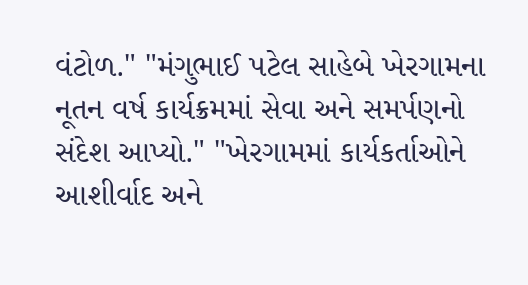વંટોળ." "મંગુભાઈ પટેલ સાહેબે ખેરગામના નૂતન વર્ષ કાર્યક્રમમાં સેવા અને સમર્પણનો સંદેશ આપ્યો." "ખેરગામમાં કાર્યકર્તાઓને આશીર્વાદ અને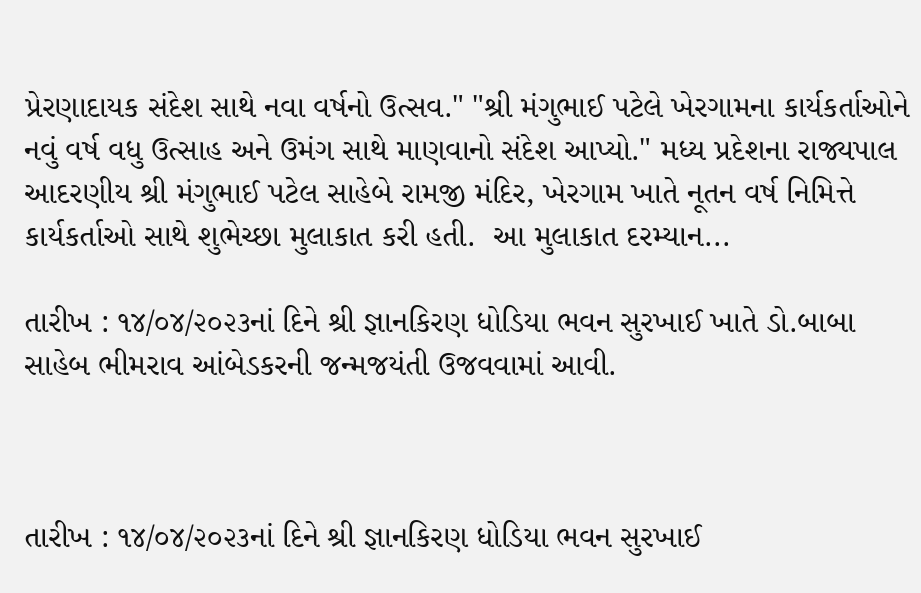પ્રેરણાદાયક સંદેશ સાથે નવા વર્ષનો ઉત્સવ." "શ્રી મંગુભાઈ પટેલે ખેરગામના કાર્યકર્તાઓને નવું વર્ષ વધુ ઉત્સાહ અને ઉમંગ સાથે માણવાનો સંદેશ આપ્યો." મધ્ય પ્રદેશના રાજ્યપાલ આદરણીય શ્રી મંગુભાઈ પટેલ સાહેબે રામજી મંદિર, ખેરગામ ખાતે નૂતન વર્ષ નિમિત્તે કાર્યકર્તાઓ સાથે શુભેચ્છા મુલાકાત કરી હતી.  આ મુલાકાત દરમ્યાન...

તારીખ : ૧૪/૦૪/૨૦૨૩નાં દિને શ્રી જ્ઞાનકિરણ ધોડિયા ભવન સુરખાઈ ખાતે ડો.બાબા સાહેબ ભીમરાવ આંબેડકરની જન્મજયંતી ઉજવવામાં આવી.



તારીખ : ૧૪/૦૪/૨૦૨૩નાં દિને શ્રી જ્ઞાનકિરણ ધોડિયા ભવન સુરખાઈ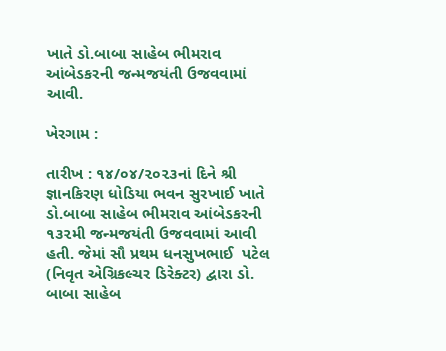ખાતે ડો.બાબા સાહેબ ભીમરાવ આંબેડકરની જન્મજયંતી ઉજવવામાં આવી.

ખેરગામ :

તારીખ : ૧૪/૦૪/૨૦૨૩નાં દિને શ્રી જ્ઞાનકિરણ ધોડિયા ભવન સુરખાઈ ખાતે ડો.બાબા સાહેબ ભીમરાવ આંબેડકરની ૧૩૨મી જન્મજયંતી ઉજવવામાં આવી હતી. જેમાં સૌ પ્રથમ ધનસુખભાઈ  પટેલ (નિવૃત એગ્રિકલ્ચર ડિરેક્ટર) દ્વારા ડો. બાબા સાહેબ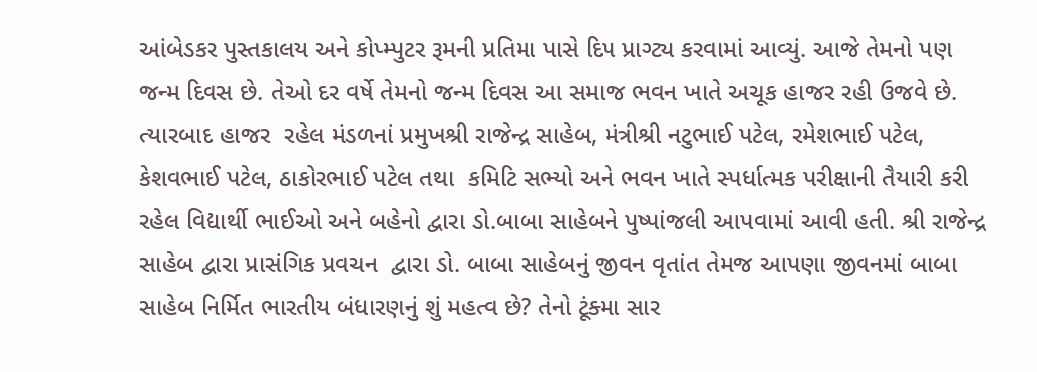આંબેડકર પુસ્તકાલય અને કોપ્મ્પુટર રૂમની પ્રતિમા પાસે દિપ પ્રાગ્ટ્ય કરવામાં આવ્યું. આજે તેમનો પણ જન્મ દિવસ છે. તેઓ દર વર્ષે તેમનો જન્મ દિવસ આ સમાજ ભવન ખાતે અચૂક હાજર રહી ઉજવે છે. ત્યારબાદ હાજર  રહેલ મંડળનાં પ્રમુખશ્રી રાજેન્દ્ર સાહેબ, મંત્રીશ્રી નટુભાઈ પટેલ, રમેશભાઈ પટેલ, કેશવભાઈ પટેલ, ઠાકોરભાઈ પટેલ તથા  કમિટિ સભ્યો અને ભવન ખાતે સ્પર્ધાત્મક પરીક્ષાની તૈયારી કરી રહેલ વિદ્યાર્થી ભાઈઓ અને બહેનો દ્વારા ડો.બાબા સાહેબને પુષ્પાંજલી આપવામાં આવી હતી. શ્રી રાજેન્દ્ર સાહેબ દ્વારા પ્રાસંગિક પ્રવચન  દ્વારા ડો. બાબા સાહેબનું જીવન વૃતાંત તેમજ આપણા જીવનમાં બાબા સાહેબ નિર્મિત ભારતીય બંધારણનું શું મહત્વ છે? તેનો ટૂંક્મા સાર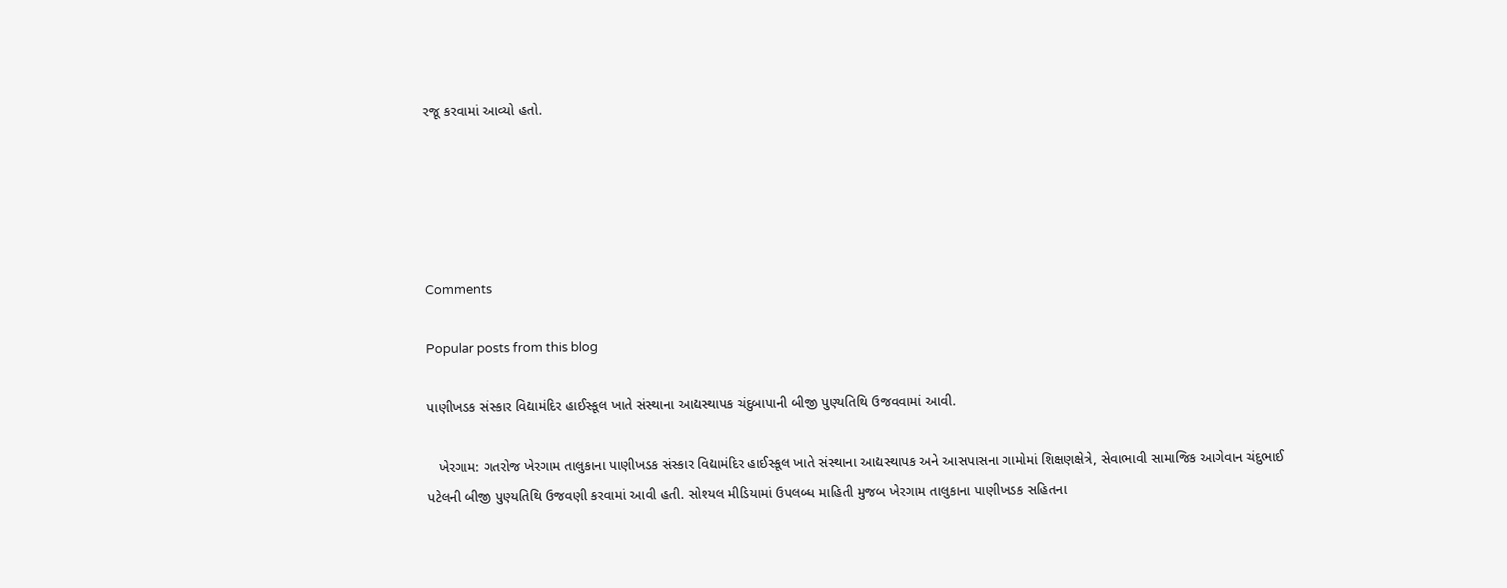રજૂ કરવામાં આવ્યો હતો.





Comments

Popular posts from this blog

પાણીખડક સંસ્કાર વિદ્યામંદિર હાઈસ્કૂલ ખાતે સંસ્થાના આદ્યસ્થાપક ચંદુબાપાની બીજી પુણ્યતિથિ ઉજવવામાં આવી.

   ખેરગામ: ગતરોજ ખેરગામ તાલુકાના પાણીખડક સંસ્કાર વિદ્યામંદિર હાઈસ્કૂલ ખાતે સંસ્થાના આદ્યસ્થાપક અને આસપાસના ગામોમાં શિક્ષણક્ષેત્રે, સેવાભાવી સામાજિક આગેવાન ચંદુભાઈ પટેલની બીજી પુણ્યતિથિ ઉજવણી કરવામાં આવી હતી. સોશ્યલ મીડિયામાં ઉપલબ્ધ માહિતી મુજબ ખેરગામ તાલુકાના પાણીખડક સહિતના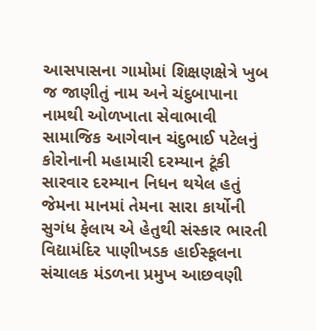આસપાસના ગામોમાં શિક્ષણક્ષેત્રે ખુબ જ જાણીતું નામ અને ચંદુબાપાના નામથી ઓળખાતા સેવાભાવી સામાજિક આગેવાન ચંદુભાઈ પટેલનું કોરોનાની મહામારી દરમ્યાન ટૂંકી સારવાર દરમ્યાન નિધન થયેલ હતું જેમના માનમાં તેમના સારા કાર્યોની સુગંધ ફેલાય એ હેતુથી સંસ્કાર ભારતી વિદ્યામંદિર પાણીખડક હાઈસ્કૂલના સંચાલક મંડળના પ્રમુખ આછવણી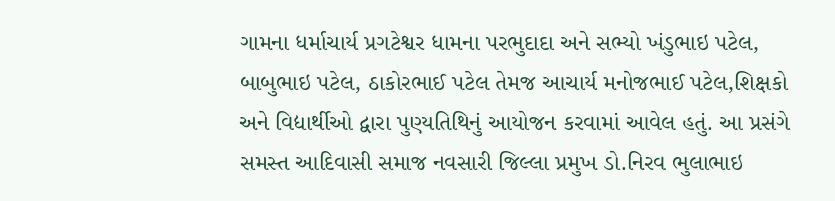ગામના ધર્માચાર્ય પ્રગટેશ્વર ધામના પરભુદાદા અને સભ્યો ખંડુભાઇ પટેલ, બાબુભાઇ પટેલ, ઠાકોરભાઈ પટેલ તેમજ આચાર્ય મનોજભાઈ પટેલ,શિક્ષકો અને વિદ્યાર્થીઓ દ્વારા પુણ્યતિથિનું આયોજન કરવામાં આવેલ હતું. આ પ્રસંગે સમસ્ત આદિવાસી સમાજ નવસારી જિલ્લા પ્રમુખ ડો.નિરવ ભુલાભાઇ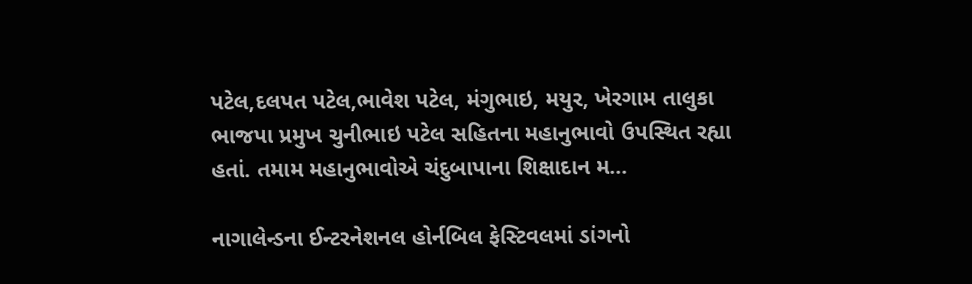પટેલ,દલપત પટેલ,ભાવેશ પટેલ, મંગુભાઇ, મયુર, ખેરગામ તાલુકા ભાજપા પ્રમુખ ચુનીભાઇ પટેલ સહિતના મહાનુભાવો ઉપસ્થિત રહ્યા હતાં. તમામ મહાનુભાવોએ ચંદુબાપાના શિક્ષાદાન મ...

નાગાલેન્ડના ઈન્ટરનેશનલ હોર્નબિલ ફેસ્ટિવલમાં ડાંગનો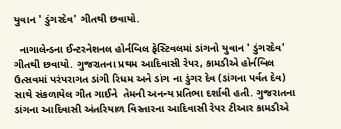યુવાન ' ડુંગરદેવ' ગીતથી છવાયો.

  નાગાલેન્ડના ઈન્ટરનેશનલ હોર્નબિલ ફેસ્ટિવલમાં ડાંગનો યુવાન ' ડુંગરદેવ' ગીતથી છવાયો. ગુજરાતના પ્રથમ આદિવાસી રેપર, કામડીએ હોર્નબિલ ઉત્સવમાં પરંપરાગત ડાંગી રિધમ અને ડાંગ ના ડુંગર દેવ (ડાંગના પર્વત દેવ) સાથે સંકળાયેલ ગીત ગાઈને  તેમની અનન્ય પ્રતિભા દર્શાવી હતી. ગુજરાતના ડાંગના આદિવાસી અંતરિયાળ વિસ્તારના આદિવાસી રેપર ટીઆર કામડીએ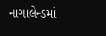નાગાલેન્ડમાં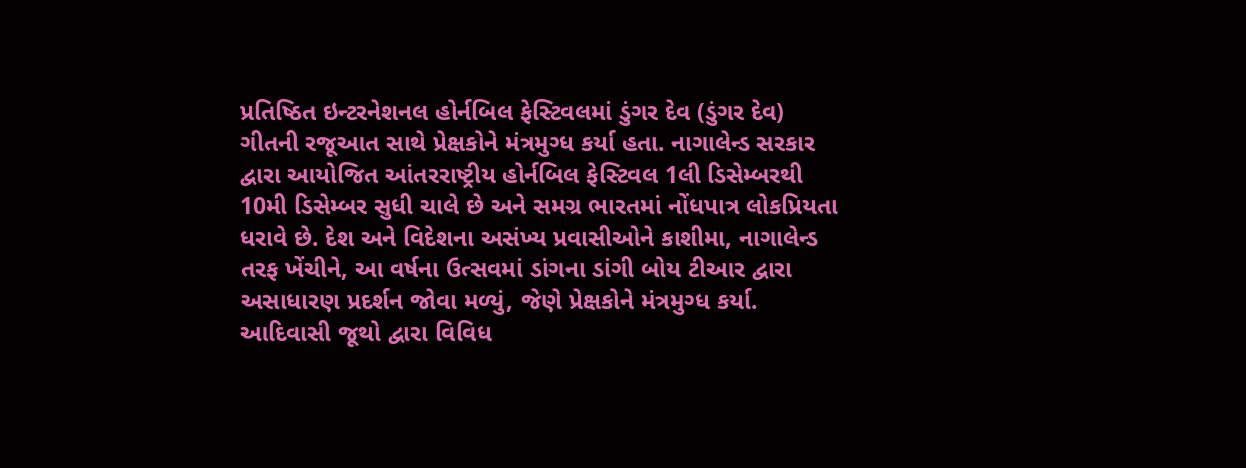પ્રતિષ્ઠિત ઇન્ટરનેશનલ હોર્નબિલ ફેસ્ટિવલમાં ડુંગર દેવ (ડુંગર દેવ) ગીતની રજૂઆત સાથે પ્રેક્ષકોને મંત્રમુગ્ધ કર્યા હતા. નાગાલેન્ડ સરકાર દ્વારા આયોજિત આંતરરાષ્ટ્રીય હોર્નબિલ ફેસ્ટિવલ 1લી ડિસેમ્બરથી 10મી ડિસેમ્બર સુધી ચાલે છે અને સમગ્ર ભારતમાં નોંધપાત્ર લોકપ્રિયતા ધરાવે છે. દેશ અને વિદેશના અસંખ્ય પ્રવાસીઓને કાશીમા, નાગાલેન્ડ તરફ ખેંચીને, આ વર્ષના ઉત્સવમાં ડાંગના ડાંગી બોય ટીઆર દ્વારા અસાધારણ પ્રદર્શન જોવા મળ્યું, જેણે પ્રેક્ષકોને મંત્રમુગ્ધ કર્યા. આદિવાસી જૂથો દ્વારા વિવિધ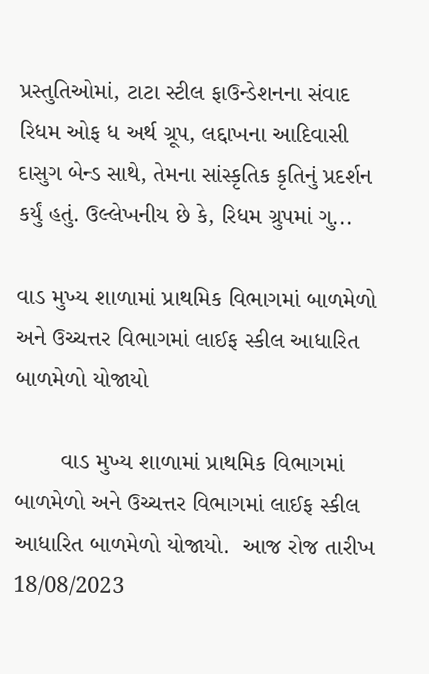પ્રસ્તુતિઓમાં, ટાટા સ્ટીલ ફાઉન્ડેશનના સંવાદ રિધમ ઓફ ધ અર્થ ગ્રૂપ, લદ્દાખના આદિવાસી દાસુગ બેન્ડ સાથે, તેમના સાંસ્કૃતિક કૃતિનું પ્રદર્શન કર્યું હતું. ઉલ્લેખનીય છે કે, રિધમ ગ્રુપમાં ગુ...

વાડ મુખ્ય શાળામાં પ્રાથમિક વિભાગમાં બાળમેળો અને ઉચ્ચત્તર વિભાગમાં લાઈફ સ્કીલ આધારિત બાળમેળો યોજાયો

       વાડ મુખ્ય શાળામાં પ્રાથમિક વિભાગમાં બાળમેળો અને ઉચ્ચત્તર વિભાગમાં લાઈફ સ્કીલ આધારિત બાળમેળો યોજાયો.  આજ રોજ તારીખ 18/08/2023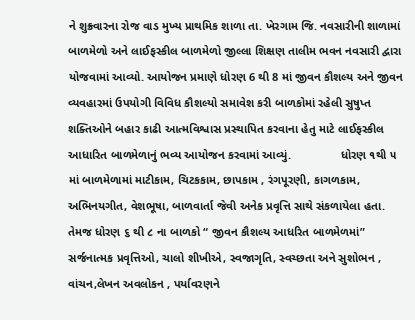ને શુક્ર્વારના રોજ વાડ મુખ્ય પ્રાથમિક શાળા તા. ખેરગામ જિ. નવસારીની શાળામાં બાળમેળો અને લાઈફસ્કીલ બાળમેળો જીલ્લા શિક્ષણ તાલીમ ભવન નવસારી દ્વારા યોજવામાં આવ્યો. આયોજન પ્રમાણે ધોરણ 6 થી 8 માં જીવન કૌશલ્ય અને જીવન વ્યવહારમાં ઉપયોગી વિવિધ કૌશલ્યો સમાવેશ કરી બાળકોમાં રહેલી સુષુપ્ત શક્તિઓને બહાર કાઢી આત્મવિશ્વાસ પ્રસ્થાપિત કરવાના હેતુ માટે લાઈફસ્કીલ આધારિત બાળમેળાનું ભવ્ય આયોજન કરવામાં આવ્યું.               ધોરણ ૧થી ૫ માં બાળમેળામાં માટીકામ, ચિટકકામ, છાપકામ , રંગપૂરણી, કાગળકામ, અભિનયગીત, વેશભૂષા, બાળવાર્તા જેવી અનેક પ્રવૃત્તિ સાથે સંકળાયેલા હતા. તેમજ ધોરણ ૬ થી ૮ ના બાળકો “ જીવન કૌશલ્ય આધરિત બાળમેળમાં” સર્જનાત્મક પ્રવૃત્તિઓ, ચાલો શીખીએ, સ્વજાગૃતિ, સ્વચ્છતા અને સુશોભન , વાંચન,લેખન અવલોકન , પર્યાવરણને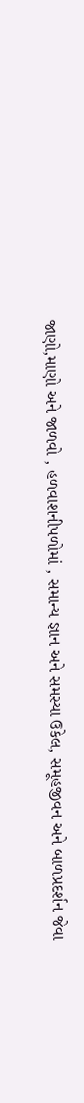જાણો,માણો અને જાળવો , હળવાશનીપળોમાં , સમાન્ય જ્ઞાન અને સમસ્યા ઉકેલ, સમૂહજીવન અને બાળપ્રદર્શન જેવા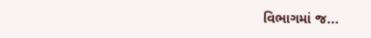વિભાગમાં જ...